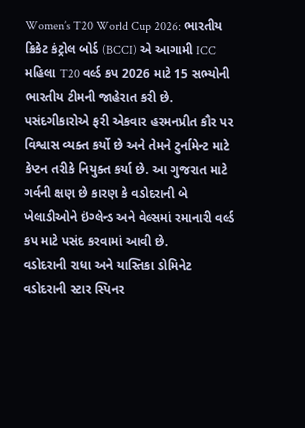Women’s T20 World Cup 2026: ભારતીય ક્રિકેટ કંટ્રોલ બોર્ડ (BCCI) એ આગામી ICC મહિલા T20 વર્લ્ડ કપ 2026 માટે 15 સભ્યોની ભારતીય ટીમની જાહેરાત કરી છે. પસંદગીકારોએ ફરી એકવાર હરમનપ્રીત કૌર પર વિશ્વાસ વ્યક્ત કર્યો છે અને તેમને ટુર્નામેન્ટ માટે કેપ્ટન તરીકે નિયુક્ત કર્યા છે. આ ગુજરાત માટે ગર્વની ક્ષણ છે કારણ કે વડોદરાની બે ખેલાડીઓને ઇંગ્લેન્ડ અને વેલ્સમાં રમાનારી વર્લ્ડ કપ માટે પસંદ કરવામાં આવી છે.
વડોદરાની રાધા અને યાસ્તિકા ડોમિનેટ
વડોદરાની સ્ટાર સ્પિનર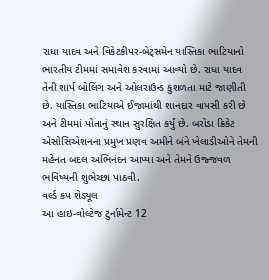રાધા યાદવ અને વિકેટકીપર-બેટ્સમેન યાસ્તિકા ભાટિયાનો ભારતીય ટીમમાં સમાવેશ કરવામાં આવ્યો છે. રાધા યાદવ તેની શાર્પ બોલિંગ અને ઓલરાઉન્ડ કુશળતા માટે જાણીતી છે. યાસ્તિકા ભાટિયાએ ઈજામાંથી શાનદાર વાપસી કરી છે અને ટીમમાં પોતાનું સ્થાન સુરક્ષિત કર્યું છે. બરોડા ક્રિકેટ એસોસિએશનના પ્રમુખ પ્રણવ અમીને બંને ખેલાડીઓને તેમની મહેનત બદલ અભિનંદન આપ્યા અને તેમને ઉજ્જવળ ભવિષ્યની શુભેચ્છા પાઠવી.
વર્લ્ડ કપ શેડ્યૂલ
આ હાઇ-વોલ્ટેજ ટુર્નામેન્ટ 12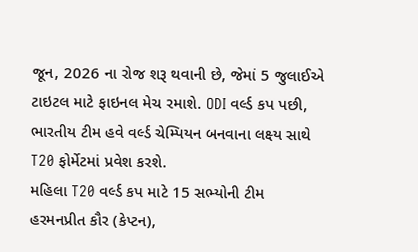જૂન, 2026 ના રોજ શરૂ થવાની છે, જેમાં 5 જુલાઈએ ટાઇટલ માટે ફાઇનલ મેચ રમાશે. ODI વર્લ્ડ કપ પછી, ભારતીય ટીમ હવે વર્લ્ડ ચેમ્પિયન બનવાના લક્ષ્ય સાથે T20 ફોર્મેટમાં પ્રવેશ કરશે.
મહિલા T20 વર્લ્ડ કપ માટે 15 સભ્યોની ટીમ
હરમનપ્રીત કૌર (કેપ્ટન),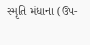સ્મૃતિ મંધાના (ઉપ-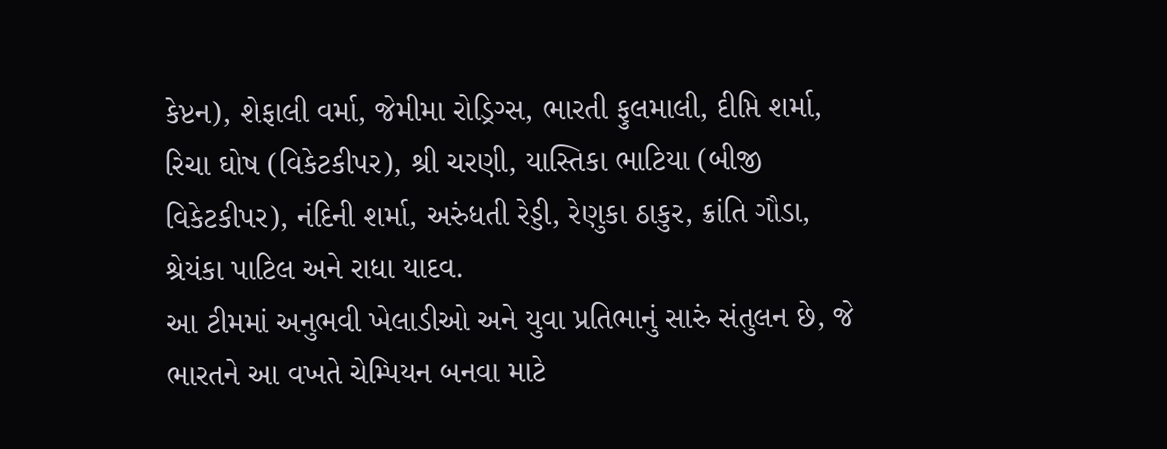કેપ્ટન), શેફાલી વર્મા, જેમીમા રોડ્રિગ્સ, ભારતી ફુલમાલી, દીપ્તિ શર્મા, રિચા ઘોષ (વિકેટકીપર), શ્રી ચરણી, યાસ્તિકા ભાટિયા (બીજી વિકેટકીપર), નંદિની શર્મા, અરુંધતી રેડ્ડી, રેણુકા ઠાકુર, ક્રાંતિ ગૌડા, શ્રેયંકા પાટિલ અને રાધા યાદવ.
આ ટીમમાં અનુભવી ખેલાડીઓ અને યુવા પ્રતિભાનું સારું સંતુલન છે, જે ભારતને આ વખતે ચેમ્પિયન બનવા માટે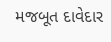મજબૂત દાવેદાર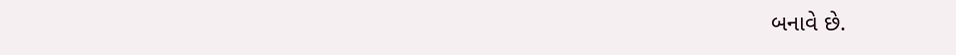બનાવે છે.